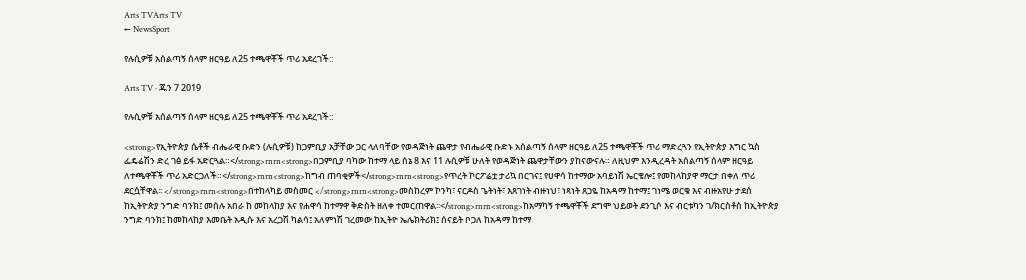Arts TVArts TV
← NewsSport

የሉሲዎቹ አሰልጣኝ ሰላም ዘርዓይ ለ25 ተጫዋቾች ጥሪ አደረገች::

Arts TV · ጁን 7 2019

የሉሲዎቹ አሰልጣኝ ሰላም ዘርዓይ ለ25 ተጫዋቾች ጥሪ አደረገች::

<strong>የኢትዮጵያ ሴቶች ብሔራዊ ቡድን (ሉሲዎቹ) ከጋምቢያ አቻቸው ጋር ላለባቸው የወዳጅነት ጨዋታ የብሔራዊ ቡድኑ አሰልጣኝ ሰላም ዘርዓይ ለ25 ተጫዋቾች ጥሪ ማድረጓን የኢትዮጵያ እግር ኳስ ፌዴሬሽን ድረ ገፅ ይፋ አድርጓል።</strong>rnrn<strong>በጋምቢያ ባካው ከተማ ላይ ሰኔ 8 እና 11 ሉሲዎቹ ሁለት የወዳጅነት ጨዋታቸውን ያከናውናሉ። ለዚህም እንዲረዳት አሰልጣኝ ሰላም ዘርዓይ ለተጫዋቾች ጥሪ አድርጋለች።</strong>rnrn<strong>ከግብ ጠባቂዎች</strong>rnrn<strong>የጥረት ኮርፖሬቷ ታሪኳ በርገና፤ የሀዋሳ ከተማው አባይነሽ ኤርቄሎ፤ የመከላከያዋ ማርታ በቀለ ጥሪ ደርሷቸዋል፡፡ </strong>rnrn<strong>በተከላካይ መስመር </strong>rnrn<strong>መስከረም ኮንካ፣ ናርዶስ ጌትነት፣ እጸገነት ብዙነህ፣ ነጻነት ጸጋዬ ከአዳማ ከተማ፤ ገነሜ ወርቁ እና ብዙአየሁ ታደሰ ከኢትዮጵያ ንግድ ባንክ፤ መሰሉ አበራ ከ መከላከያ እና የሐዋሳ ከተማዋ ቅድስት ዘለቀ ተመርጠዋል፡፡</strong>rnrn<strong>ከአማካኝ ተጫዋቾች ደግሞ ህይወት ደንጊሶ እና ብርቱካን ገ/ክርስቶስ ከኢትዮጵያ ንግድ ባንክ፤ ከመከላከያ እመቤት አዲሱ እና አረጋሽ ካልሳ፤ አለምነሽ ገረመው ከኢትዮ ኤሌክትሪክ፤ ሰናይት ቦጋለ ከአዳማ ከተማ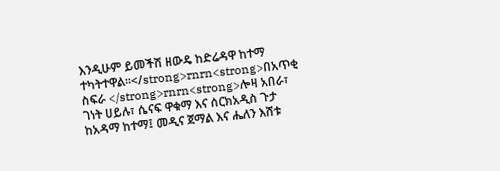እንዲሁም ይመችሽ ዘውዴ ከድሬዳዋ ከተማ ተካትተዋል፡፡</strong>rnrn<strong>በአጥቂ ስፍራ </strong>rnrn<strong>ሎዛ አበራ፣ ገነት ሀይሉ፣ ሴናፍ ዋቁማ እና ሰርክአዲስ ጉታ ከአዳማ ከተማ፤ መዲና ጀማል እና ሔለን እሸቱ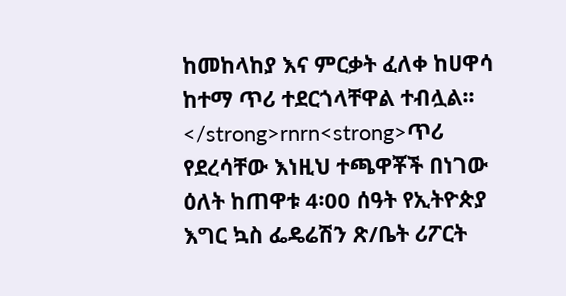ከመከላከያ እና ምርቃት ፈለቀ ከሀዋሳ ከተማ ጥሪ ተደርጎላቸዋል ተብሏል፡፡</strong>rnrn<strong>ጥሪ የደረሳቸው እነዚህ ተጫዋቾች በነገው ዕለት ከጠዋቱ 4፡00 ሰዓት የኢትዮጵያ እግር ኳስ ፌዴሬሽን ጽ/ቤት ሪፖርት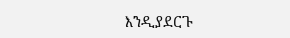እንዲያደርጉ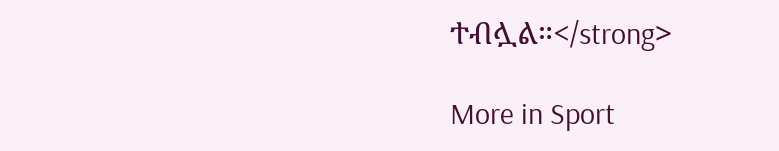ተብሏል።</strong>

More in Sport